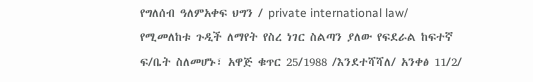የግለሰብ ዓለምአቀፍ ህግን / private international law/ የሚመለከቱ ጉዲች ለማየት የስረ ነገር ስልጣን ያለው የፍደራል ከፍተኛ ፍ/ቤት ስለመሆኑ፣ አዋጅ ቁጥር 25/1988 /እንደተሻሻለ/ አንቀፅ 11/2/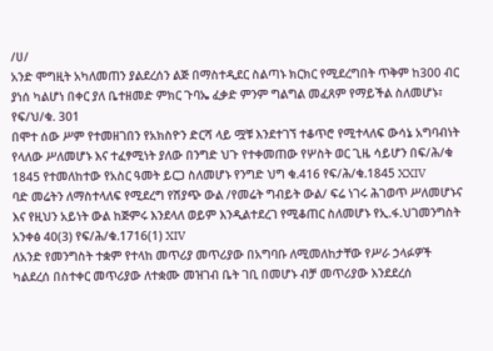/ሀ/
አንድ ሞግዚት አካለመጠን ያልደረሰን ልጅ በማስተዲደር ስልጣኑ ክርክር የሚደረግበት ጥቅም ከ300 ብር ያነሰ ካልሆነ በቀር ያለ ቤተዘመድ ምክር ጉባኤ ፈቃድ ምንም ግልግል መፈጸም የማይችል ስለመሆኑ፣ የፍ/ህ/ቁ. 301
በሞተ ሰው ሥም የተመዘገበን የአክስዮን ድርሻ ላይ ሟቹ እንደተገኘ ተቆጥሮ የሚተላለፍ ውሳኔ አግባብነት የላለው ሥለመሆኑ እና ተፈፃሚነት ያለው በንግድ ህጉ የተቀመጠው የሦስት ወር ጊዜ ሳይሆን በፍ/ሕ/ቁ 1845 የተመለከተው የአስር ዓመት ይርጋ ስለመሆኑ የንግድ ህግ ቁ.416 የፍ/ሕ/ቁ.1845 XXIV
ባድ መሬትን ለማስተላለፍ የሚደረግ የሽያጭ ውል /የመሬት ግብይት ውል/ ፍሬ ነገሩ ሕገወጥ ሥለመሆኑና እና የዚህን አይነት ውል ከጅምሩ እንደላለ ወይም እንዲልተደረገ የሚቆጠር ስለመሆኑ የኢ.ፋ.ህገመንግስት አንቀፅ 40(3) የፍ/ሕ/ቁ.1716(1) XIV
ለአንድ የመንግስት ተቋም የተላከ መጥሪያ መጥሪያው በአግባቡ ለሚመለከታቸው የሥራ ኃላፉዎች ካልደረሰ በስተቀር መጥሪያው ለተቋሙ መዝገብ ቤት ገቢ በመሆኑ ብቻ መጥሪያው እንደደረሰ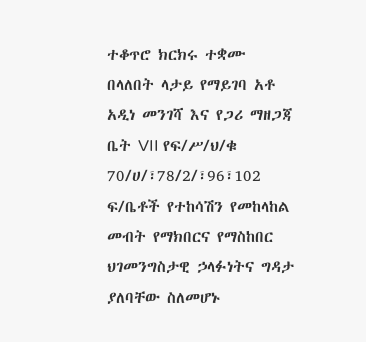ተቆጥሮ ክርክሩ ተቋሙ በላለበት ላታይ የማይገባ አቶ አዲነ መንገሻ እና የጋሪ ማዘጋጃ ቤት VII የፍ/ሥ/ህ/ቁ 70/ሀ/፣78/2/፣96፣102
ፍ/ቤቶች የተከሳሽን የመከላከል መብት የማክበርና የማስከበር ህገመንግስታዊ ኃላፉነትና ግዳታ ያለባቸው ስለመሆኑ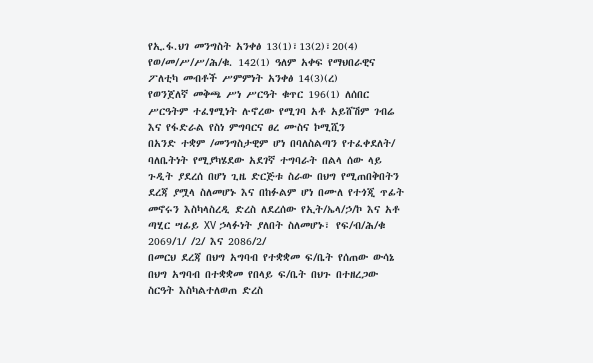የኢ.ፋ.ህገ መንግስት አንቀፅ 13(1)፣13(2)፣20(4) የወ/መ/ሥ/ሥ/ሕ/ቁ. 142(1) ዓለም አቀፍ የማህበራዊና ፖለቲካ መብቶች ሥምምነት አንቀፅ 14(3)(ረ)
የወንጀለኛ መቅጫ ሥነ ሥርዓት ቁጥር 196(1) ለሰበር ሥርዓትም ተፈፃሚነት ሉኖረው የሚገባ አቶ አይሸሽም ገብሬ እና የፋድራል የስነ ምግባርና ፀረ ሙስና ኮሚሺን
በአንድ ተቋም /መንግስታዊም ሆነ በባለስልጣን የተፈቀደለት/ ባለቤትነት የሚያካሄደው አደገኛ ተግባራት በልላ ሰው ላይ ጉዲት ያደረሰ በሆነ ጊዜ ድርጅቱ ስራው በህግ የሚጠበቅበትን ደረጃ ያሟላ ስለመሆኑ እና በከፉልም ሆነ በሙለ የተጎጂ ጥፊት መኖሩን እስካላስረዲ ድረስ ለደረሰው የኢት/ኤላ/ኃ/ኮ እና አቶ ጣሂር ሣፊይ XV ኃላፉነት ያለበት ስለመሆኑ፣ የፍ/ብ/ሕ/ቁ 2069/1/ /2/ እና 2086/2/
በመርህ ደረጃ በህግ አግባብ የተቋቋመ ፍ/ቤት የሰጠው ውሳኔ በህግ አግባብ በተቋቋመ የበላይ ፍ/ቤት በህጉ በተዘረጋው ስርዓት እስካልተለወጠ ድረስ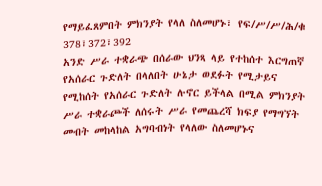የማይፈጸምበት ምክንያት የላለ ስለመሆኑ፣ የፍ/ሥ/ሥ/ሕ/ቁ 378፣372፣392
አንድ ሥራ ተቋራጭ በሰራው ህንጻ ላይ የተከሰተ እርግጠኛ የአሰራር ጉድለት በላለበት ሁኔታ ወደፉት የሚታይና የሚከሰት የአሰራር ጉድለት ሉኖር ይችላል በሚል ምክንያት ሥራ ተቋራጮች ለሰሩት ሥራ የመጨረሻ ክፍያ የማግኘት መብት መከላከል አግባብነት የላለው ስለመሆኑና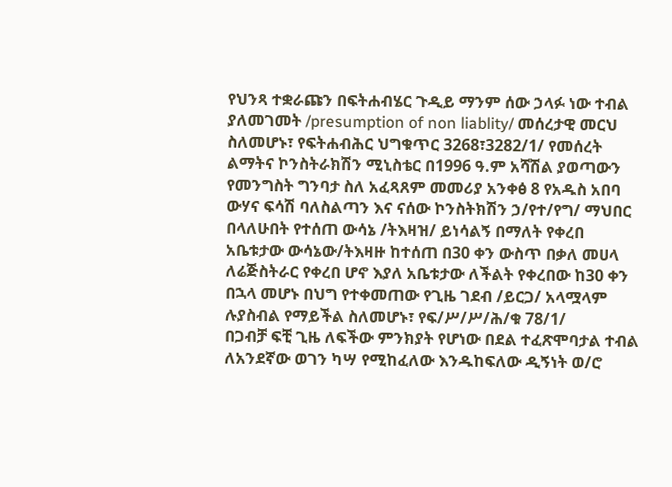የህንጻ ተቋራጩን በፍትሐብሄር ጉዲይ ማንም ሰው ኃላፉ ነው ተብል ያለመገመት /presumption of non liablity/ መሰረታዊ መርህ ስለመሆኑ፣ የፍትሐብሕር ህግቁጥር 3268፣3282/1/ የመሰረት ልማትና ኮንስትራክሽን ሚኒስቴር በ1996 ዓ.ም አሻሽል ያወጣውን የመንግስት ግንባታ ስለ አፈጻጸም መመሪያ አንቀፅ 8 የአዱስ አበባ ውሃና ፍሳሽ ባለስልጣን እና ናሰው ኮንስትክሽን ኃ/የተ/የግ/ ማህበር
በላለሁበት የተሰጠ ውሳኔ /ትእዛዝ/ ይነሳልኝ በማለት የቀረበ አቤቱታው ውሳኔው/ትእዛዙ ከተሰጠ በ30 ቀን ውስጥ በቃለ መሀላ ለሬጅስትራር የቀረበ ሆኖ እያለ አቤቱታው ለችልት የቀረበው ከ30 ቀን በኋላ መሆኑ በህግ የተቀመጠው የጊዜ ገደብ /ይርጋ/ አላሟላም ሉያስብል የማይችል ስለመሆኑ፣ የፍ/ሥ/ሥ/ሕ/ቁ 78/1/
በጋብቻ ፍቺ ጊዜ ለፍችው ምንክያት የሆነው በደል ተፈጽሞባታል ተብል ለአንደኛው ወገን ካሣ የሚከፈለው እንዱከፍለው ዲኝነት ወ/ሮ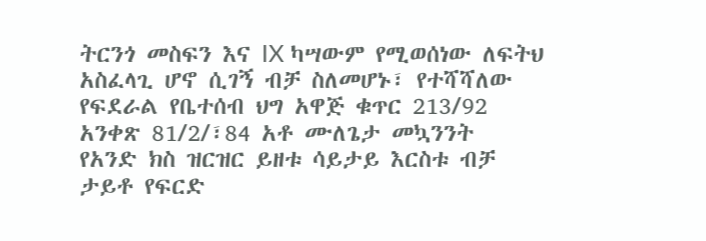ትርንጎ መስፍን እና IX ካሣውም የሚወሰነው ለፍትህ አስፈላጊ ሆኖ ሲገኝ ብቻ ስለመሆኑ፣ የተሻሻለው የፍደራል የቤተሰብ ህግ አዋጅ ቁጥር 213/92 አንቀጽ 81/2/፣84 አቶ ሙለጌታ መኳንንት
የአንድ ክስ ዝርዝር ይዘቱ ሳይታይ እርስቱ ብቻ ታይቶ የፍርድ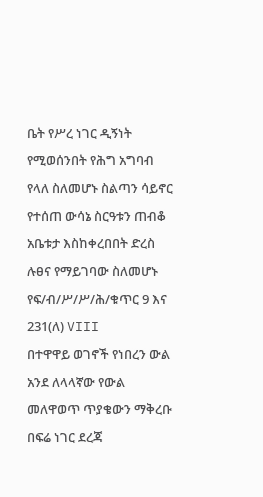ቤት የሥረ ነገር ዲኝነት የሚወሰንበት የሕግ አግባብ የላለ ስለመሆኑ ስልጣን ሳይኖር የተሰጠ ውሳኔ ስርዓቱን ጠብቆ አቤቱታ እስከቀረበበት ድረስ ሉፀና የማይገባው ስለመሆኑ የፍ/ብ/ሥ/ሥ/ሕ/ቁጥር 9 እና 231(ለ) VIII
በተዋዋይ ወገኖች የነበረን ውል አንደ ለላላኛው የውል መለዋወጥ ጥያቄውን ማቅረቡ በፍሬ ነገር ደረጃ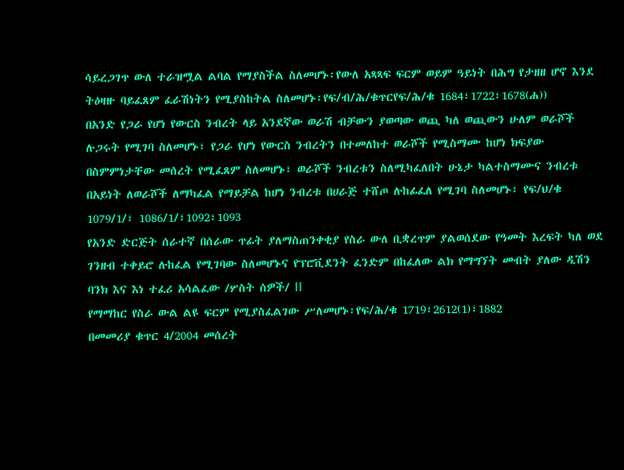ሳይረጋገጥ ውለ ተራዝሟል ልባል የማያስችል ስለመሆኑ፡የውለ አጻጻፍ ፍርም ወይም ዓይነት በሕግ የታዘዘ ሆኖ እንደ ትዕዛዙ ባይፈጸም ፈራሽነትን የሚያስከትል ስለመሆኑ፡የፍ/ብ/ሕ/ቁጥርየፍ/ሕ/ቁ 1684፣1722፣1678(ሐ))
በአንድ የጋራ የሆነ የውርስ ንብረት ላይ አንደኛው ወራሽ ብቻውን ያወጣው ወጪ ካለ ወጪውን ሁለም ወራሾች ሉጋሩት የሚገባ ስለመሆኑ፣ የጋራ የሆነ የውርስ ንብረትን በተመለከተ ወራሾች የሚስማሙ ከሆነ ክፍያው በስምምነታቸው መሰረት የሚፈጸም ስለመሆኑ፣ ወራሾች ንብረቱን ስለሚካፈለበት ሁኔታ ካልተስማሙና ንብረቱ በአይነት ለወራሾች ለማካፈል የማይቻል ከሆነ ንብረቱ በሀራጅ ተሸጦ ሉከፊፈለ የሚገባ ስለመሆኑ፣ የፍ/ህ/ቁ 1079/1/፣ 1086/1/፣1092፣1093
የአንድ ድርጅት ሰራተኛ በሰራው ጥፊት ያለማስጠንቀቂያ የስራ ውለ ቢቋረጥም ያልወሰደው የዓመት እረፍት ካለ ወደ ገንዘብ ተቀይሮ ሉከፈል የሚገባው ስለመሆኑና የፕሮቪደንት ፈንድም በከፈለው ልክ የማግኘት መብት ያለው ዲሽን ባንክ እና እነ ተፈሪ አሳልፈው /ሦስት ሰዎች/ II
የማማከር የስራ ውል ልዩ ፍርም የሚያስፈልገው ሥለመሆኑ፡የፍ/ሕ/ቁ 1719፣2612(1)፣1882
በመመሪያ ቁጥር 4/2004 መሰረት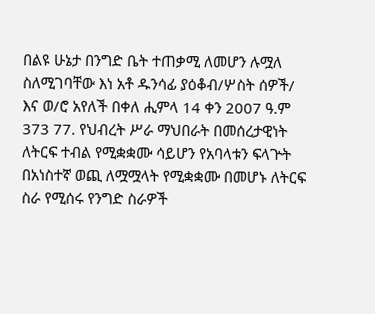በልዩ ሁኔታ በንግድ ቤት ተጠቃሚ ለመሆን ሉሟለ ስለሚገባቸው እነ አቶ ዱንሳፊ ያዕቆብ/ሦስት ሰዎች/ እና ወ/ሮ አየለች በቀለ ሒምላ 14 ቀን 2007 ዓ.ም 373 77. የህብረት ሥራ ማህበራት በመሰረታዊነት ለትርፍ ተብል የሚቋቋሙ ሳይሆን የአባላቱን ፍላጕት በአነስተኛ ወጪ ለሟሟላት የሚቋቋሙ በመሆኑ ለትርፍ ስራ የሚሰሩ የንግድ ስራዎች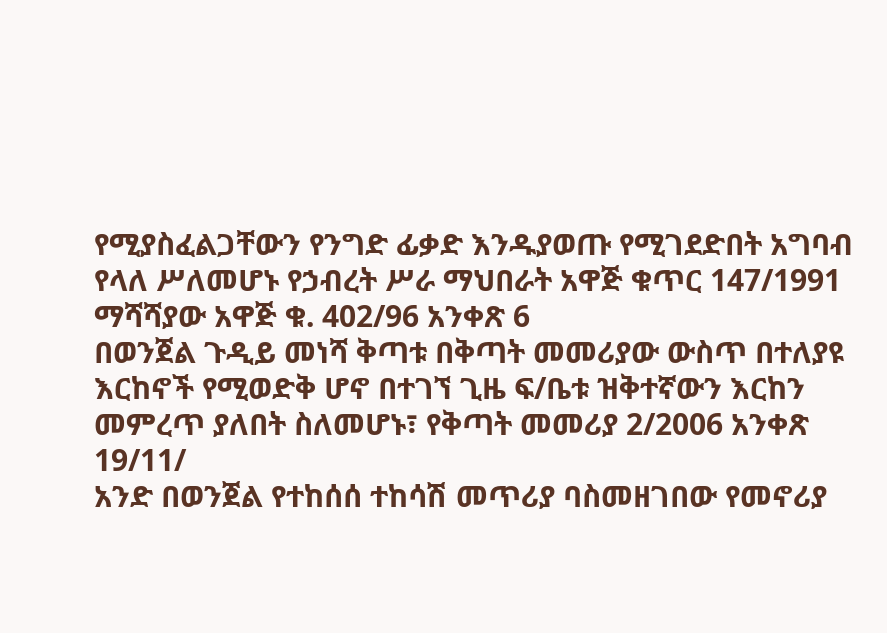የሚያስፈልጋቸውን የንግድ ፊቃድ እንዱያወጡ የሚገደድበት አግባብ የላለ ሥለመሆኑ የኃብረት ሥራ ማህበራት አዋጅ ቁጥር 147/1991 ማሻሻያው አዋጅ ቁ. 402/96 አንቀጽ 6
በወንጀል ጉዲይ መነሻ ቅጣቱ በቅጣት መመሪያው ውስጥ በተለያዩ እርከኖች የሚወድቅ ሆኖ በተገኘ ጊዜ ፍ/ቤቱ ዝቅተኛውን እርከን መምረጥ ያለበት ስለመሆኑ፣ የቅጣት መመሪያ 2/2006 አንቀጽ 19/11/
አንድ በወንጀል የተከሰሰ ተከሳሽ መጥሪያ ባስመዘገበው የመኖሪያ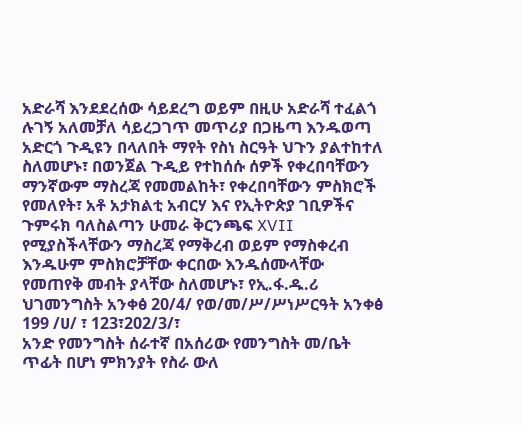አድራሻ እንደደረሰው ሳይደረግ ወይም በዚሁ አድራሻ ተፈልጎ ሉገኝ አለመቻለ ሳይረጋገጥ መጥሪያ በጋዜጣ እንዱወጣ አድርጎ ጉዲዩን በላለበት ማየት የስነ ስርዓት ህጉን ያልተከተለ ስለመሆኑ፣ በወንጀል ጉዲይ የተከሰሱ ሰዎች የቀረበባቸውን ማንኛውም ማስረጃ የመመልከት፣ የቀረበባቸውን ምስክሮች የመለየት፣ አቶ አታክልቲ አብርሃ እና የኢትዮጵያ ገቢዎችና ጉምሩክ ባለስልጣን ሁመራ ቅርንጫፍ XVII የሚያስችላቸውን ማስረጃ የማቅረብ ወይም የማስቀረብ እንዱሁም ምስክሮቻቸው ቀርበው እንዱሰሙላቸው የመጠየቅ መብት ያላቸው ስለመሆኑ፣ የኢ.ፋ.ዱ.ሪ ህገመንግስት አንቀፅ 20/4/ የወ/መ/ሥ/ሥነሥርዓት አንቀፅ 199 /ሀ/ ፣ 123፣202/3/፣
አንድ የመንግስት ሰራተኛ በአሰሪው የመንግስት መ/ቤት ጥፊት በሆነ ምክንያት የስራ ውለ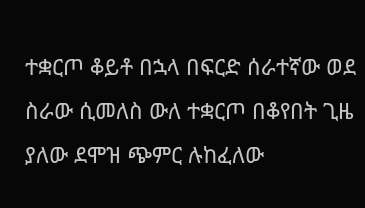ተቋርጦ ቆይቶ በኋላ በፍርድ ሰራተኛው ወደ ስራው ሲመለስ ውለ ተቋርጦ በቆየበት ጊዜ ያለው ደሞዝ ጭምር ሉከፈለው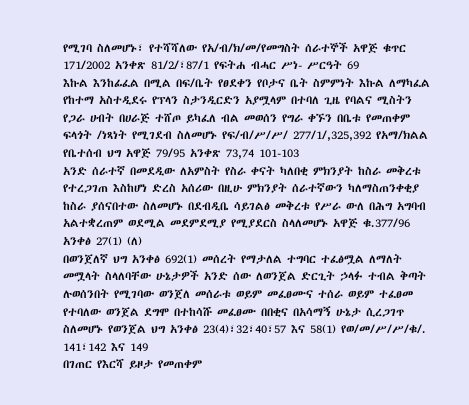የሚገባ ስለመሆኑ፣ የተሻሻለው የአ/ብ/ክ/መ/የመግስት ሰራተኞች አዋጅ ቁጥር 171/2002 አንቀጽ 81/2/፣87/1 የፍትሐ ብሓር ሥነ- ሥርዓት 69
እኩል እንከፊፈል በሚል በፍ/ቤት የፀደቀን የቦታና ቤት ስምምነት እኩል ለማካፈል የከተማ አስተዲደሩ የፕላን ስታንዲርድን አያሟላም በተባለ ጊዜ የባልና ሚስትን የጋራ ሀብት በሀራጅ ተሸጦ ይካፈለ ብል መወሰን የግራ ቀኙን በቤቱ የመጠቀም ፍላጎት /ነጻነት የሚገደብ ስለመሆኑ የፍ/ብ/ሥ/ሥ/ 277/1/,325,392 የአማ/ክልል የቤተሰብ ህግ አዋጅ 79/95 አንቀጽ 73,74 101-103
አንድ ሰራተኛ በመደዲው ለአምስት የስራ ቀናት ካለበቂ ምክንያት ከስራ መቅረቱ የተረጋገጠ እስከሆነ ድረስ አሰሪው በዚሁ ምክንያት ሰራተኛውን ካለማስጠንቀቂያ ከስራ ያሰናበተው ስለመሆኑ በደብዲቤ ሳይገልፅ መቅረቱ የሥራ ውለ በሕግ አግባብ አልተቋረጠም ወደሚል መደምደሚያ የሚያደርስ ስላለመሆኑ አዋጅ ቁ.377/96 አንቀፅ 27(1) (ለ)
በወንጀለኛ ህግ አንቀፅ 692(1) መሰረት የማታለል ተግባር ተፈፅሟል ለማለት መሟላት ስላለባቸው ሁኔታዎች አንድ ሰው ለወንጀል ድርጊት ኃላፉ ተብል ቅጣት ሉወሰንበት የሚገባው ወንጀለ መሰራቱ ወይም መፈፀሙና ተሰራ ወይም ተፈፀመ የተባለው ወንጀል ደግሞ በተከሳሹ መፈፀሙ በበቂና በአሳማኝ ሁኔታ ሲረጋገጥ ስለመሆኑ የወንጀል ህግ አንቀፅ 23(4)፣32፣40፣57 እና 58(1) የወ/መ/ሥ/ሥ/ቁ/. 141፣142 እና 149
በገጠር የእርሻ ይዞታ የመጠቀም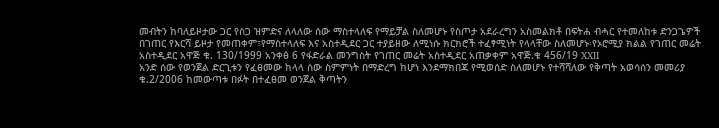መብትን ከባለይዞታው ጋር የስጋ ዝምድና ለላለው ሰው ማስተላለፍ የማይቻል ስለመሆኑ የስጦታ አደራረግን አስመልክቶ በፍትሐ ብሓር የተመለከቱ ድንጋጌዎች በገጠር የእርሻ ይዞታ የመጠቀም፣የማስተላለፍ እና አስተዲደር ጋር ተያይዘው ለሚነሱ ክርክሮች ተፈፃሚነት የላላቸው ስለመሆኑ፡የኦሮሚያ ክልል የገጠር መሬት አስተዲደር አዋጅ ቁ. 130/1999 አንቀፅ 6 የፋድራል መንግስት የገጠር መሬት አስተዲደር አጠቃቀም አዋጅ.ቁ 456/19 XXII
አንድ ሰው የወንጀል ድርጊቱን የፈፀመው ከላላ ሰው ስምምነት በማድረግ ከሆነ እንደማክበጃ የሚወሰድ ስለመሆኑ የተሻሻለው የቅጣት አወሳሰን መመሪያ ቁ.2/2006 ከመውጣቱ በፉት በተፈፀመ ወንጀል ቅጣትን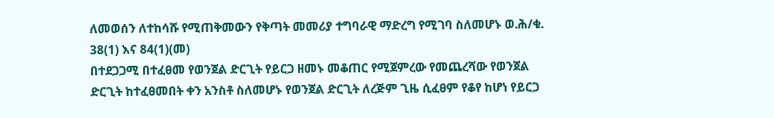ለመወሰን ለተከሳሹ የሚጠቅመውን የቅጣት መመሪያ ተግባራዊ ማድረግ የሚገባ ስለመሆኑ ወ.ሕ/ቁ. 38(1) እና 84(1)(መ)
በተደጋጋሚ በተፈፀመ የወንጀል ድርጊት የይርጋ ዘመኑ መቆጠር የሚጀምረው የመጨረሻው የወንጀል ድርጊት ከተፈፀመበት ቀን አንስቶ ስለመሆኑ የወንጀል ድርጊት ለረጅም ጊዜ ሲፈፀም የቆየ ከሆነ የይርጋ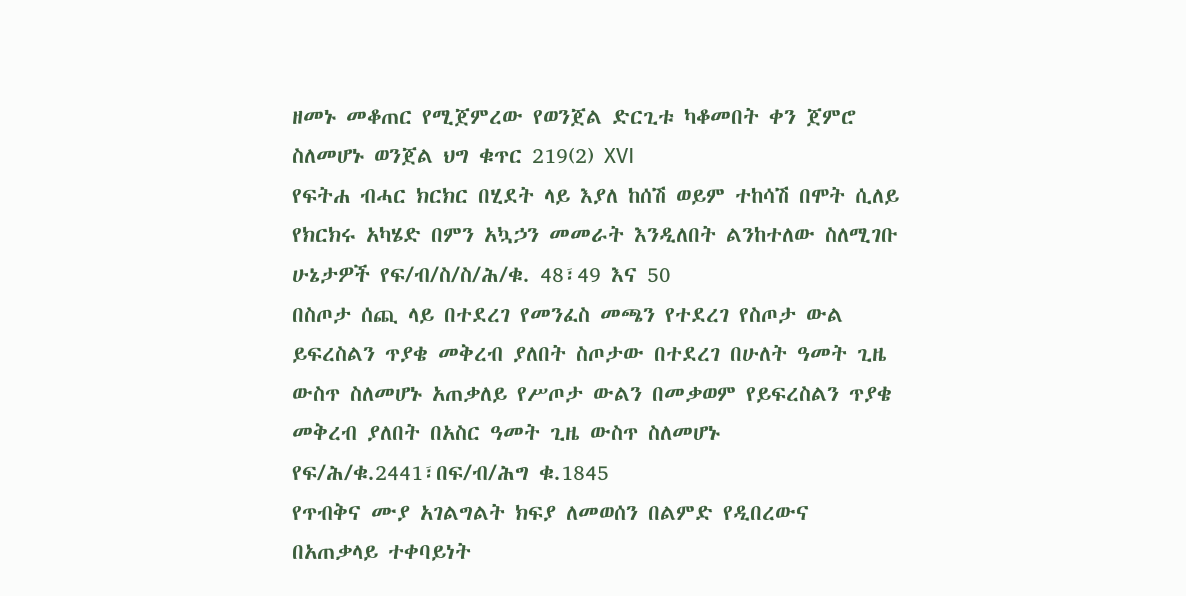ዘመኑ መቆጠር የሚጀምረው የወንጀል ድርጊቱ ካቆመበት ቀን ጀምሮ ስለመሆኑ ወንጀል ህግ ቁጥር 219(2) XVI
የፍትሐ ብሓር ክርክር በሂደት ላይ እያለ ከሰሽ ወይም ተከሳሽ በሞት ሲለይ የክርክሩ አካሄድ በምን አኳኃን መመራት እንዲለበት ልንከተለው ስለሚገቡ ሁኔታዎች የፍ/ብ/ስ/ስ/ሕ/ቁ. 48፣49 እና 50
በስጦታ ሰጪ ላይ በተደረገ የመንፈስ መጫን የተደረገ የስጦታ ውል ይፍረስልን ጥያቄ መቅረብ ያለበት ስጦታው በተደረገ በሁለት ዓመት ጊዜ ውስጥ ስለመሆኑ አጠቃለይ የሥጦታ ውልን በመቃወም የይፍረስልን ጥያቄ መቅረብ ያለበት በአስር ዓመት ጊዜ ውስጥ ስለመሆኑ የፍ/ሕ/ቁ.2441፣በፍ/ብ/ሕግ ቁ.1845
የጥብቅና ሙያ አገልግልት ክፍያ ለመወሰን በልምድ የዲበረውና በአጠቃላይ ተቀባይነት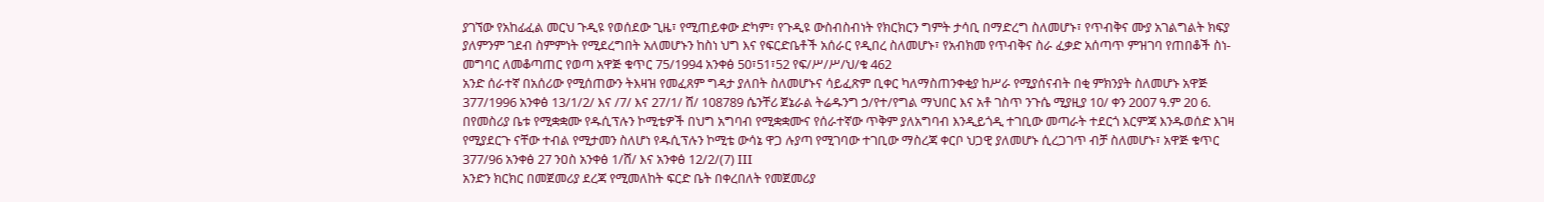ያገኘው የአከፊፈል መርህ ጉዲዩ የወሰደው ጊዜ፣ የሚጠይቀው ድካም፣ የጉዲዩ ውስብስብነት የክርክርን ግምት ታሳቢ በማድረግ ስለመሆኑ፣ የጥብቅና ሙያ አገልግልት ክፍያ ያለምንም ገደብ ስምምነት የሚደረግበት አለመሆኑን ከስነ ህግ እና የፍርድቤቶች አሰራር የዲበረ ስለመሆኑ፣ የአብክመ የጥብቅና ስራ ፈቃድ አሰጣጥ ምዝገባ የጠበቆች ስነ-መግባር ለመቆጣጠር የወጣ አዋጅ ቁጥር 75/1994 አንቀፅ 50፣51፣52 የፍ/ሥ/ሥ/ህ/ቁ 462
አንድ ሰራተኛ በአሰሪው የሚሰጠውን ትእዛዝ የመፈጸም ግዳታ ያለበት ስለመሆኑና ሳይፈጽም ቢቀር ካለማስጠንቀቂያ ከሥራ የሚያሰናብት በቂ ምክንያት ስለመሆኑ አዋጅ 377/1996 አንቀፅ 13/1/2/ እና /7/ እና 27/1/ ሸ/ 108789 ሴንቸሪ ጀኔራል ትሬዱንግ ኃ/የተ/የግል ማህበር እና አቶ ገስጥ ንጉሴ ሚያዚያ 10/ ቀን 2007 ዓ.ም 20 6. በየመስሪያ ቤቱ የሚቋቋሙ የዱሲፕሉን ኮሚቴዎች በህግ አግባብ የሚቋቋሙና የሰራተኛው ጥቅም ያለአግባብ እንዲይጎዲ ተገቢው መጣራት ተደርጎ እርምጃ እንዱወሰድ እገዛ የሚያደርጉ ናቸው ተብል የሚታመን ስለሆነ የዱሲፕሉን ኮሚቴ ውሳኔ ዋጋ ሉያጣ የሚገባው ተገቢው ማስረጃ ቀርቦ ህጋዊ ያለመሆኑ ሲረጋገጥ ብቻ ስለመሆኑ፣ አዋጅ ቁጥር 377/96 አንቀፅ 27 ንዐስ አንቀፅ 1/ሸ/ እና አንቀፅ 12/2/(7) III
አንድን ክርክር በመጀመሪያ ደረጃ የሚመለከት ፍርድ ቤት በቀረበለት የመጀመሪያ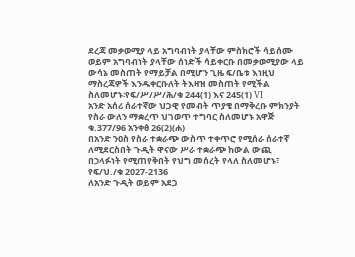ደረጃ መቃወሚያ ላይ አግባብነት ያላቸው ምስክሮች ሳይሰሙ ወይም አግባብነት ያላቸው ሰነድች ሳይቀርቡ በመቃወሚያው ላይ ውሳኔ መስጠት የማይቻል በሚሆን ጊዜ ፍ/ቤቱ እነዚህ ማስረጃዎች እንዱቀርቡለት ትእዛዝ መስጠት የሚችል ስለመሆኑ፡የፍ/ሥ/ሥ/ሕ/ቁ 244(1) እና 245(1) VI
አንድ አሰሪ ሰራተኛው ህጋዊ የመብት ጥያቄ በማቅረቡ ምክንያት የስራ ውለን ማቋረጥ ህገወጥ ተግባር ስለመሆኑ አዋጅ ቁ.377/96 አንቀፅ 26(2)(ሐ)
በአንድ ንዐስ የስራ ተቋራጭ ውስጥ ተቀጥሮ የሚሰራ ሰራተኛ ለሚደርስበት ጉዲት ዋናው ሥራ ተቋራጭ ከውል ውጪ በኃላፉነት የሚጠየቅበት የህግ መሰረት የላለ ስለመሆኑ፣ የፍ/ህ./ቁ 2027-2136
ለአንድ ጉዲት ወይም አደጋ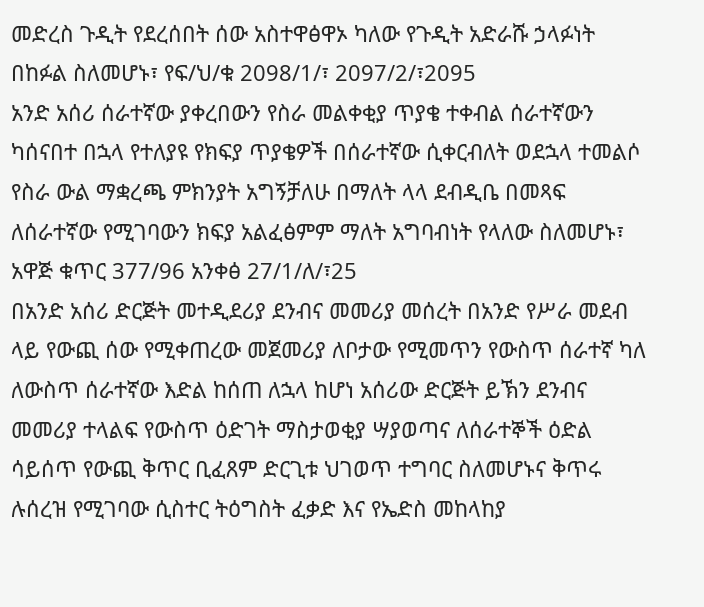መድረስ ጉዲት የደረሰበት ሰው አስተዋፅዋኦ ካለው የጉዲት አድራሹ ኃላፉነት በከፉል ስለመሆኑ፣ የፍ/ህ/ቁ 2098/1/፣ 2097/2/፣2095
አንድ አሰሪ ሰራተኛው ያቀረበውን የስራ መልቀቂያ ጥያቄ ተቀብል ሰራተኛውን ካሰናበተ በኋላ የተለያዩ የክፍያ ጥያቄዎች በሰራተኛው ሲቀርብለት ወደኋላ ተመልሶ የስራ ውል ማቋረጫ ምክንያት አግኝቻለሁ በማለት ላላ ደብዲቤ በመጻፍ ለሰራተኛው የሚገባውን ክፍያ አልፈፅምም ማለት አግባብነት የላለው ስለመሆኑ፣ አዋጅ ቁጥር 377/96 አንቀፅ 27/1/ለ/፣25
በአንድ አሰሪ ድርጅት መተዲደሪያ ደንብና መመሪያ መሰረት በአንድ የሥራ መደብ ላይ የውጪ ሰው የሚቀጠረው መጀመሪያ ለቦታው የሚመጥን የውስጥ ሰራተኛ ካለ ለውስጥ ሰራተኛው እድል ከሰጠ ለኋላ ከሆነ አሰሪው ድርጅት ይኽን ደንብና መመሪያ ተላልፍ የውስጥ ዕድገት ማስታወቂያ ሣያወጣና ለሰራተኞች ዕድል ሳይሰጥ የውጪ ቅጥር ቢፈጸም ድርጊቱ ህገወጥ ተግባር ስለመሆኑና ቅጥሩ ሉሰረዝ የሚገባው ሲስተር ትዕግስት ፈቃድ እና የኤድስ መከላከያ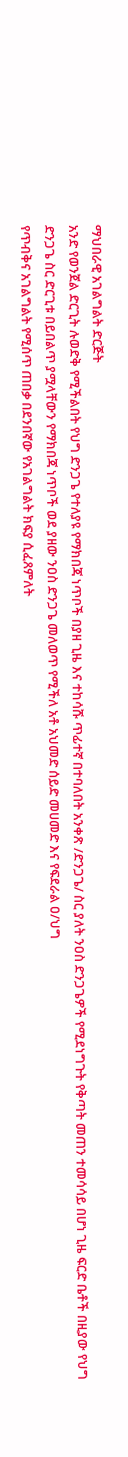ማህበራዊ አገልግልት ድርጅት
አንድ የወንጀል ድርጊት ሉወድቅ የሚችልበት የህግ ድንጋጌ የተለያዩ የማክበጃ ነጥቦች በያዘ ጊዜ እና ተከሳሹ ጥፊተኛ በተባለበት አንቀጽ /ድንጋጌ/ ስር ያለት ንዐስ ድንጋጌዎች የሚደነግጉት የቅጣት መጠን ተመሳሳይ በሆነ ጊዜ ፍርድ ቤቶች በዚያው የህግ ድንጋጌ ስር ድርጊቱ በይበልጥ ያሟላቸውን የማክበጃ ነጥቦች ወደ ያዘው ንዐስ ድንጋጌ መለወጥ የሚችለ አቶ አህመድ ሰይድ መሀመድ እና የፍደራል ዐ/ህግ
የጥብቅና አገልግልት የሚሰጥ ጠበቃ በደንበኛው የአገልግልት ክፍያ ሲፈጸምለት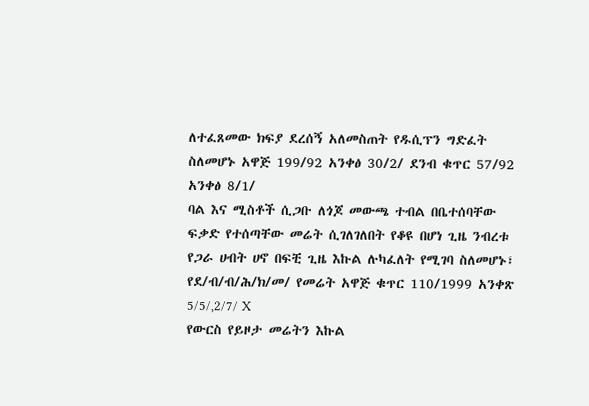ለተፈጸመው ክፍያ ደረሰኝ አለመስጠት የዱሲፕን ግድፈት ስለመሆኑ አዋጅ 199/92 አንቀፅ 30/2/ ደንብ ቁጥር 57/92 አንቀፅ 8/1/
ባል እና ሚስቶች ሲጋቡ ለጎጆ መውጫ ተብል በቤተሰባቸው ፍቃድ የተሰጣቸው መሬት ሲገለገለበት የቆዩ በሆነ ጊዜ ንብረቱ የጋራ ሀብት ሀኖ በፍቺ ጊዜ እኩል ሉካፈለት የሚገባ ስለመሆኑ፣ የደ/ብ/ብ/ሕ/ክ/መ/ የመሬት አዋጅ ቁጥር 110/1999 አንቀጽ 5/5/,2/7/ X
የውርስ የይዞታ መሬትን እኩል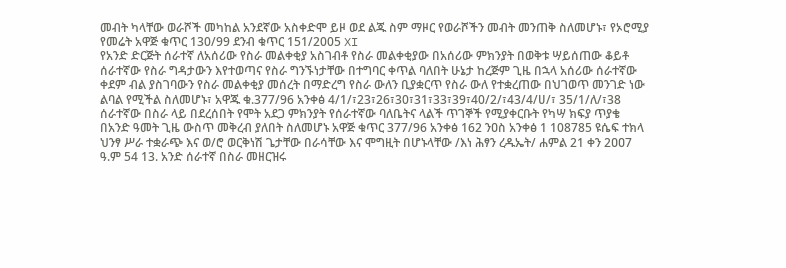መብት ካላቸው ወራሾች መካከል አንደኛው አስቀድሞ ይዞ ወደ ልጁ ስም ማዞር የወራሾችን መብት መንጠቅ ስለመሆኑ፣ የኦሮሚያ የመሬት አዋጅ ቁጥር 130/99 ደንብ ቁጥር 151/2005 XI
የአንድ ድርጅት ሰራተኛ ለአሰሪው የስራ መልቀቂያ አስገብቶ የስራ መልቀቂያው በአሰሪው ምክንያት በወቅቱ ሣይሰጠው ቆይቶ ሰራተኛው የስራ ግዳታውን እየተወጣና የስራ ግንኙነታቸው በተግባር ቀጥል ባለበት ሁኔታ ከረጅም ጊዜ በኋላ አሰሪው ሰራተኛው ቀደም ብል ያስገባውን የስራ መልቀቂያ መሰረት በማድረግ የስራ ውለን ቢያቋርጥ የስራ ውለ የተቋረጠው በህገወጥ መንገድ ነው ልባል የሚችል ስለመሆኑ፣ አዋጁ ቁ.377/96 አንቀፅ 4/1/፣23፣26፣30፣31፣33፣39፣40/2/፣43/4/ሀ/፣ 35/1/ለ/፣38
ሰራተኛው በስራ ላይ በደረሰበት የሞት አደጋ ምክንያት የሰራተኛው ባለቤትና ላልች ጥገኞች የሚያቀርቡት የካሣ ክፍያ ጥያቄ በአንድ ዓመት ጊዜ ውስጥ መቅረብ ያለበት ስለመሆኑ አዋጅ ቁጥር 377/96 አንቀፅ 162 ንዐስ አንቀፅ 1 108785 ዩሴፍ ተክላ ህንፃ ሥራ ተቋራጭ እና ወ/ሮ ወርቅነሽ ጌታቸው በራሳቸው እና ሞግዚት በሆኑላቸው /እነ ሕፃን ረዱኤት/ ሐምል 21 ቀን 2ዐዐ7 ዓ.ም 54 13. አንድ ሰራተኛ በስራ መዘርዝሩ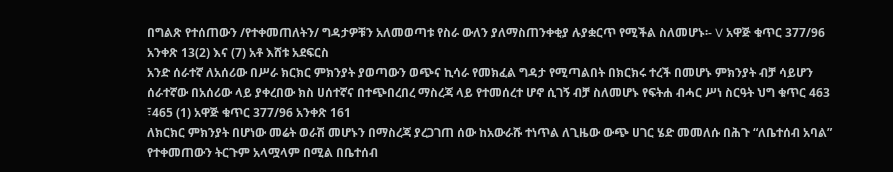በግልጽ የተሰጠውን /የተቀመጠለትን/ ግዳታዎቹን አለመወጣቱ የስራ ውለን ያለማስጠንቀቂያ ሉያቋርጥ የሚችል ስለመሆኑ፡- V አዋጅ ቁጥር 377/96 አንቀጽ 13(2) እና (7) አቶ እሸቱ አደፍርስ
አንድ ሰራተኛ ለአሰሪው በሥራ ክርክር ምክንያት ያወጣውን ወጭና ኪሳራ የመክፈል ግዳታ የሚጣልበት በክርክሩ ተረች በመሆኑ ምክንያት ብቻ ሳይሆን ሰራተኛው በአሰሪው ላይ ያቀረበው ክስ ሀሰተኛና በተጭበረበረ ማስረጃ ላይ የተመሰረተ ሆኖ ሲገኝ ብቻ ስለመሆኑ የፍትሐ ብሓር ሥነ ስርዓት ህግ ቁጥር 463 ፣465 (1) አዋጅ ቁጥር 377/96 አንቀጽ 161
ለክርክር ምክንያት በሆነው መሬት ወራሽ መሆኑን በማስረጃ ያረጋገጠ ሰው ከአውራሹ ተነጥል ለጊዜው ውጭ ሀገር ሄድ መመለሱ በሕጉ “ለቤተሰብ አባል” የተቀመጠውን ትርጉም አላሟላም በሚል በቤተሰብ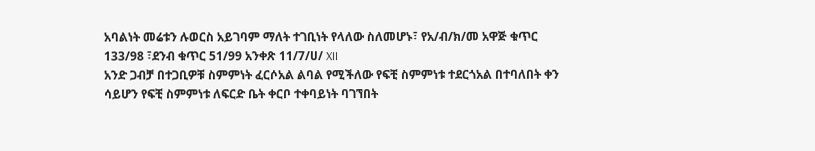አባልነት መሬቱን ሉወርስ አይገባም ማለት ተገቢነት የላለው ስለመሆኑ፣ የአ/ብ/ክ/መ አዋጅ ቁጥር 133/98 ፣ደንብ ቁጥር 51/99 አንቀጽ 11/7/ሀ/ XII
አንድ ጋብቻ በተጋቢዎቹ ስምምነት ፈርሶአል ልባል የሚችለው የፍቺ ስምምነቱ ተደርጎአል በተባለበት ቀን ሳይሆን የፍቺ ስምምነቱ ለፍርድ ቤት ቀርቦ ተቀባይነት ባገኘበት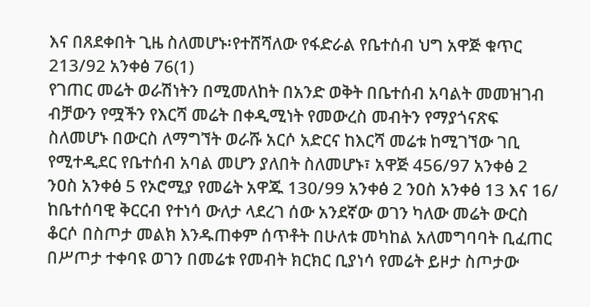እና በጸደቀበት ጊዜ ስለመሆኑ፡የተሸሻለው የፋድራል የቤተሰብ ህግ አዋጅ ቁጥር 213/92 አንቀፅ 76(1)
የገጠር መሬት ወራሽነትን በሚመለከት በአንድ ወቅት በቤተሰብ አባልት መመዝገብ ብቻውን የሟችን የእርሻ መሬት በቀዲሚነት የመውረስ መብትን የማያጎናጽፍ ስለመሆኑ በውርስ ለማግኘት ወራሹ አርሶ አድርና ከእርሻ መሬቱ ከሚገኘው ገቢ የሚተዲደር የቤተሰብ አባል መሆን ያለበት ስለመሆኑ፣ አዋጅ 456/97 አንቀፅ 2 ንዐስ አንቀፅ 5 የኦሮሚያ የመሬት አዋጁ 130/99 አንቀፅ 2 ንዐስ አንቀፅ 13 እና 16/
ከቤተሰባዊ ቅርርብ የተነሳ ውለታ ላደረገ ሰው አንደኛው ወገን ካለው መሬት ውርስ ቆርሶ በስጦታ መልክ እንዱጠቀም ሰጥቶት በሁለቱ መካከል አለመግባባት ቢፈጠር በሥጦታ ተቀባዩ ወገን በመሬቱ የመብት ክርክር ቢያነሳ የመሬት ይዞታ ስጦታው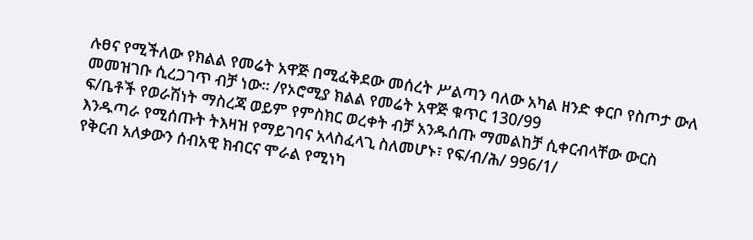ሉፀና የሚችለው የክልል የመሬት አዋጅ በሚፈቅደው መሰረት ሥልጣን ባለው አካል ዘንድ ቀርቦ የስጦታ ውለ መመዝገቡ ሲረጋገጥ ብቻ ነው። /የኦሮሚያ ክልል የመሬት አዋጅ ቁጥር 130/99
ፍ/ቤቶች የወራሽነት ማስረጃ ወይም የምስክር ወረቀት ብቻ አንዱሰጡ ማመልከቻ ሲቀርብላቸው ውርስ እንዱጣራ የሚሰጡት ትእዛዝ የማይገባና አላስፈላጊ ስለመሆኑ፣ የፍ/ብ/ሕ/ 996/1/
የቅርብ አለቃውን ሰብአዊ ክብርና ሞራል የሚነካ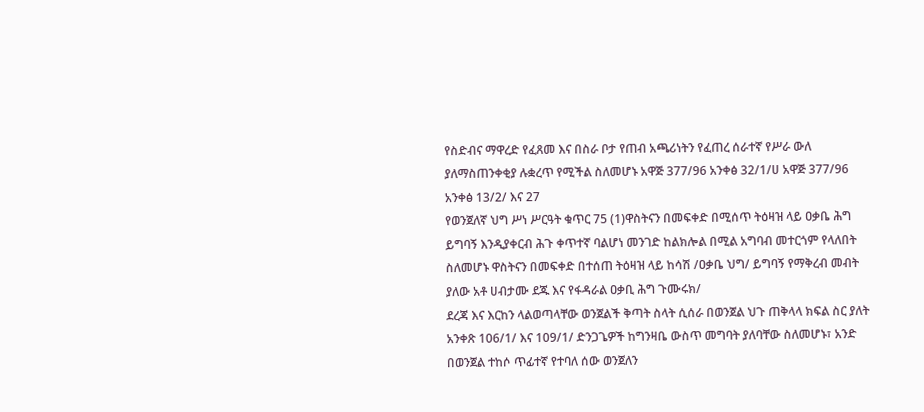የስድብና ማዋረድ የፈጸመ እና በስራ ቦታ የጠብ አጫሪነትን የፈጠረ ሰራተኛ የሥራ ውለ ያለማስጠንቀቂያ ሉቋረጥ የሚችል ስለመሆኑ አዋጅ 377/96 አንቀፅ 32/1/ሀ አዋጅ 377/96 አንቀፅ 13/2/ እና 27
የወንጀለኛ ህግ ሥነ ሥርዓት ቁጥር 75 (1)ዋስትናን በመፍቀድ በሚሰጥ ትዕዛዝ ላይ ዐቃቤ ሕግ ይግባኝ እንዲያቀርብ ሕጉ ቀጥተኛ ባልሆነ መንገድ ከልክሎል በሚል አግባብ መተርጎም የላለበት ስለመሆኑ ዋስትናን በመፍቀድ በተሰጠ ትዕዛዝ ላይ ከሳሽ /ዐቃቤ ህግ/ ይግባኝ የማቅረብ መብት ያለው አቶ ሀብታሙ ደጁ እና የፋዳራል ዐቃቢ ሕግ ጉሙሩክ/
ደረጃ እና እርከን ላልወጣላቸው ወንጀልች ቅጣት ስላት ሲሰራ በወንጀል ህጉ ጠቅላላ ክፍል ስር ያለት አንቀጽ 106/1/ እና 109/1/ ድንጋጌዎች ከግንዛቤ ውስጥ መግባት ያለባቸው ስለመሆኑ፣ አንድ በወንጀል ተከሶ ጥፊተኛ የተባለ ሰው ወንጀለን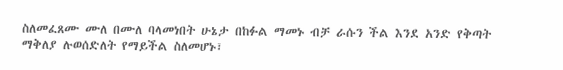ስለመፈጸሙ ሙለ በሙለ ባላመነበት ሁኔታ በከፉል ማመኑ ብቻ ራሱን ችል እንደ አንድ የቅጣት ማቅለያ ሉወሰድለት የማይችል ስለመሆኑ፣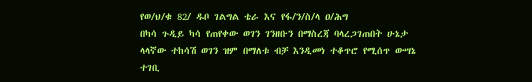የወ/ህ/ቁ 82/ ዱቦ ገልግል ቴራ እና የፋ/ን/ስ/ላ ዐ/ሕግ
በካሳ ጉዲይ ካሳ የጠየቀው ወገን ገንዘቡን በማስረጃ ባላረጋገጠበት ሁኔታ ላላኛው ተከሳሽ ወገን ዝም በማለቱ ብቻ እንዲመነ ተቆጥሮ የሚሰጥ ውሣኔ ተገቢ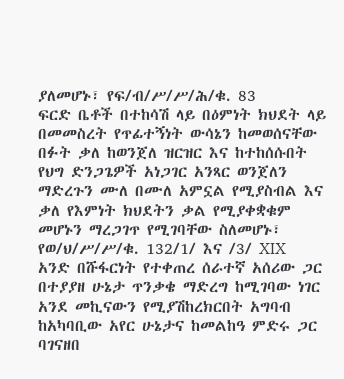ያለመሆኑ፣ የፍ/ብ/ሥ/ሥ/ሕ/ቁ. 83
ፍርድ ቤቶች በተከሳሽ ላይ በዕምነት ክህደት ላይ በመመስረት የጥፊተኝነት ውሳኔን ከመወሰናቸው በፉት ቃለ ከወንጀለ ዝርዝር እና ከተከሰሱበት የህግ ድንጋጌዎች አነጋገር አንጻር ወንጀለን ማድረጉን ሙለ በሙለ አምኗል የሚያስብል እና ቃለ የእምነት ክህደትን ቃል የሚያቀቋቁም መሆኑን ማረጋገጥ የሚገባቸው ስለመሆኑ፣ የወ/ህ/ሥ/ሥ/ቁ. 132/1/ እና /3/ XIX
አንድ በሹፋርነት የተቀጠረ ሰራተኛ አሰሪው ጋር በተያያዘ ሁኔታ ጥንቃቄ ማድረግ ከሚገባው ነገር አንደ መኪናውን የሚያሽከረክርበት አግባብ ከአካባቢው አየር ሁኔታና ከመልከዓ ምድሩ ጋር ባገናዘበ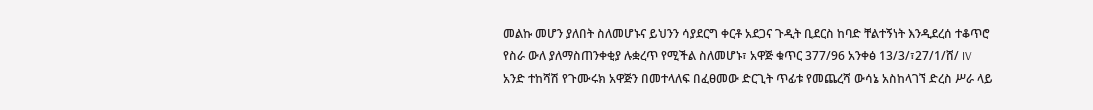መልኩ መሆን ያለበት ስለመሆኑና ይህንን ሳያደርግ ቀርቶ አደጋና ጉዲት ቢደርስ ከባድ ቸልተኝነት እንዲደረሰ ተቆጥሮ የስራ ውለ ያለማስጠንቀቂያ ሉቋረጥ የሚችል ስለመሆኑ፣ አዋጅ ቁጥር 377/96 አንቀፅ 13/3/፣27/1/ሸ/ IV
አንድ ተከሻሽ የጉሙሩክ አዋጅን በመተላለፍ በፈፀመው ድርጊት ጥፊቱ የመጨረሻ ውሳኔ አስከላገኘ ድረስ ሥራ ላይ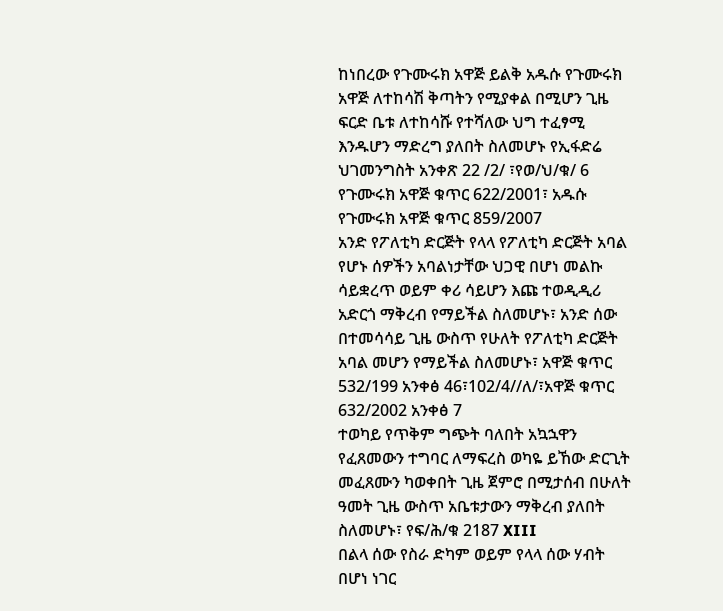ከነበረው የጉሙሩክ አዋጅ ይልቅ አዱሱ የጉሙሩክ አዋጅ ለተከሳሽ ቅጣትን የሚያቀል በሚሆን ጊዜ ፍርድ ቤቱ ለተከሳሹ የተሻለው ህግ ተፈፃሚ እንዱሆን ማድረግ ያለበት ስለመሆኑ የኢፋድሬ ህገመንግስት አንቀጽ 22 /2/ ፣የወ/ህ/ቁ/ 6 የጉሙሩክ አዋጅ ቁጥር 622/2001፣ አዱሱ የጉሙሩክ አዋጅ ቁጥር 859/2007
አንድ የፖለቲካ ድርጅት የላላ የፖለቲካ ድርጅት አባል የሆኑ ሰዎችን አባልነታቸው ህጋዊ በሆነ መልኩ ሳይቋረጥ ወይም ቀሪ ሳይሆን እጩ ተወዲዲሪ አድርጎ ማቅረብ የማይችል ስለመሆኑ፣ አንድ ሰው በተመሳሳይ ጊዜ ውስጥ የሁለት የፖለቲካ ድርጅት አባል መሆን የማይችል ስለመሆኑ፣ አዋጅ ቁጥር 532/199 አንቀፅ 46፣102/4//ለ/፣አዋጅ ቁጥር 632/2002 አንቀፅ 7
ተወካይ የጥቅም ግጭት ባለበት አኳኋዋን የፈጸመውን ተግባር ለማፍረስ ወካዬ ይኸው ድርጊት መፈጸሙን ካወቀበት ጊዜ ጀምሮ በሚታሰብ በሁለት ዓመት ጊዜ ውስጥ አቤቱታውን ማቅረብ ያለበት ስለመሆኑ፣ የፍ/ሕ/ቁ 2187 XIII
በልላ ሰው የስራ ድካም ወይም የላላ ሰው ሃብት በሆነ ነገር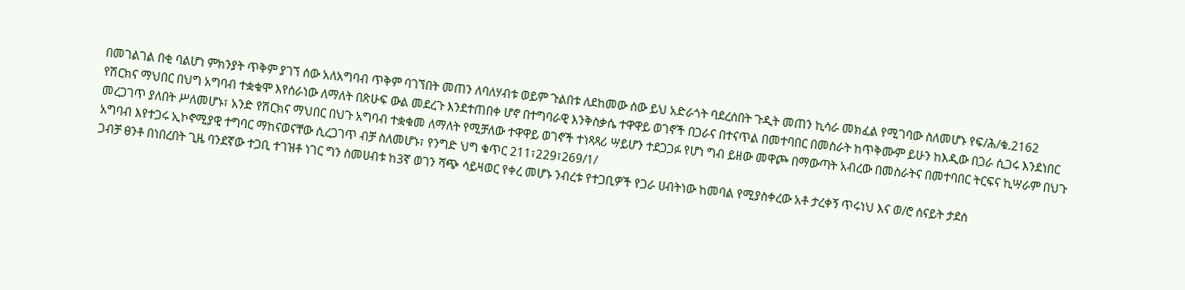በመገልገል በቂ ባልሆነ ምክንያት ጥቅም ያገኘ ሰው አለአግባብ ጥቅም ባገኘበት መጠን ለባለሃብቱ ወይም ጉልበቱ ለደከመው ሰው ይህ አድራጎት ባደረሰበት ጉዲት መጠን ኪሳራ መክፈል የሚገባው ስለመሆኑ የፍ/ሕ/ቁ.2162
የሽርክና ማህበር በህግ አግባብ ተቋቁሞ እየሰራነው ለማለት በጽሁፍ ውል መደረጉ እንደተጠበቀ ሆኖ በተግባራዊ እንቅስቃሴ ተዋዋይ ወገኖች በጋራና በተናጥል በመተባበር በመስራት ከጥቅሙም ይሁን ከእዲው በጋራ ሲጋሩ እንደነበር መረጋገጥ ያለበት ሥለመሆኑ፣ አንድ የሽርክና ማህበር በህጉ አግባብ ተቋቁመ ለማለት የሚቻለው ተዋዋይ ወገኖች ተነጻጻሪ ሣይሆን ተደጋጋፉ የሆነ ግብ ይዘው መዋጮ በማውጣት አብረው በመስራትና በመተባበር ትርፍና ኪሣራም በህጉ አግባብ እየተጋሩ ኢኮኖሚያዊ ተግባር ማከናወናቸው ሲረጋገጥ ብቻ ስለመሆኑ፣ የንግድ ህግ ቁጥር 211፣229፣269/1/
ጋብቻ ፀንቶ በነበረበት ጊዜ ባንደኛው ተጋቢ ተገዝቶ ነገር ግን ስመሀብቱ ከ3ኛ ወገን ሻጭ ሳይዛወር የቀረ መሆኑ ንብረቱ የተጋቢዎች የጋራ ሀብትነው ከመባል የሚያስቀረው አቶ ታረቀኝ ጥሩነህ እና ወ/ሮ ሰናይት ታደሰ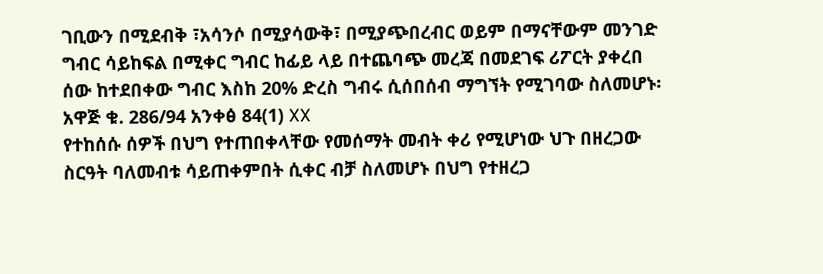ገቢውን በሚደብቅ ፣አሳንሶ በሚያሳውቅ፣ በሚያጭበረብር ወይም በማናቸውም መንገድ ግብር ሳይከፍል በሚቀር ግብር ከፊይ ላይ በተጨባጭ መረጃ በመደገፍ ሪፖርት ያቀረበ ሰው ከተደበቀው ግብር እስከ 20% ድረስ ግብሩ ሲሰበሰብ ማግኘት የሚገባው ስለመሆኑ፡አዋጅ ቁ. 286/94 አንቀፅ 84(1) XX
የተከሰሱ ሰዎች በህግ የተጠበቀላቸው የመሰማት መብት ቀሪ የሚሆነው ህጉ በዘረጋው ስርዓት ባለመብቱ ሳይጠቀምበት ሲቀር ብቻ ስለመሆኑ በህግ የተዘረጋ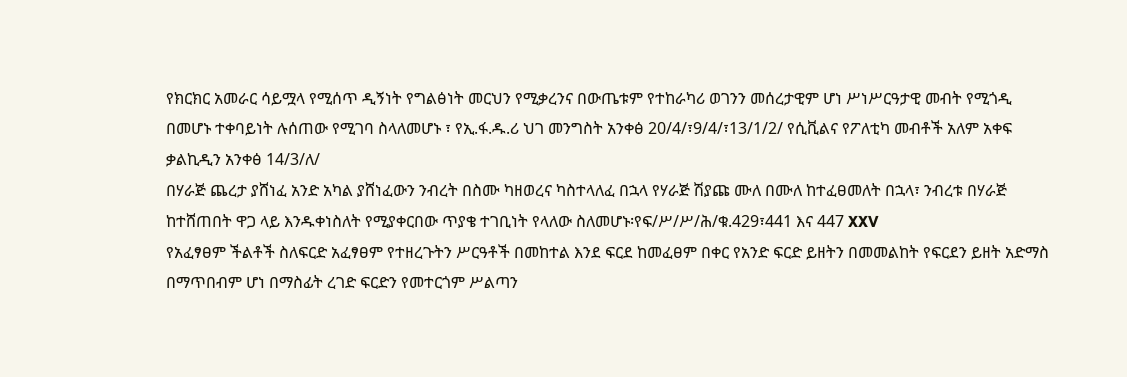የክርክር አመራር ሳይሟላ የሚሰጥ ዲኝነት የግልፅነት መርህን የሚቃረንና በውጤቱም የተከራካሪ ወገንን መሰረታዊም ሆነ ሥነሥርዓታዊ መብት የሚጎዲ በመሆኑ ተቀባይነት ሉሰጠው የሚገባ ስላለመሆኑ ፣ የኢ.ፋ.ዱ.ሪ ህገ መንግስት አንቀፅ 20/4/፣9/4/፣13/1/2/ የሲቪልና የፖለቲካ መብቶች አለም አቀፍ ቃልኪዲን አንቀፅ 14/3/ለ/
በሃራጅ ጨረታ ያሸነፈ አንድ አካል ያሸነፈውን ንብረት በስሙ ካዘወረና ካስተላለፈ በኋላ የሃራጅ ሽያጩ ሙለ በሙለ ከተፈፀመለት በኋላ፣ ንብረቱ በሃራጅ ከተሸጠበት ዋጋ ላይ እንዱቀነስለት የሚያቀርበው ጥያቄ ተገቢነት የላለው ስለመሆኑ፡የፍ/ሥ/ሥ/ሕ/ቁ.429፣441 እና 447 XXV
የአፈፃፀም ችልቶች ስለፍርድ አፈፃፀም የተዘረጉትን ሥርዓቶች በመከተል እንደ ፍርደ ከመፈፀም በቀር የአንድ ፍርድ ይዘትን በመመልከት የፍርደን ይዘት አድማስ በማጥበብም ሆነ በማስፊት ረገድ ፍርድን የመተርጎም ሥልጣን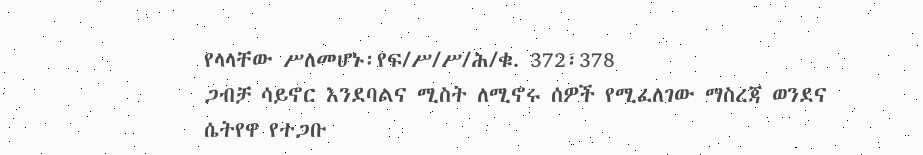የላላቸው ሥለመሆኑ፡የፍ/ሥ/ሥ/ሕ/ቁ. 372፣378
ጋብቻ ሳይኖር እንደባልና ሚስት ለሚኖሩ ሰዎች የሚፈለገው ማስረጃ ወንደና ሴትየዋ የተጋቡ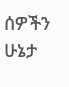ሰዎችን ሁኔታ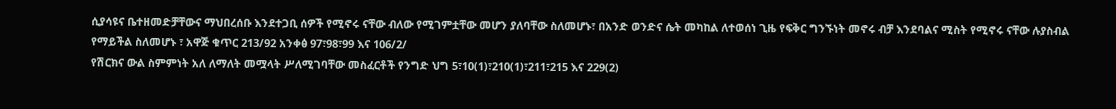ሲያሳዩና ቤተዘመድቻቸውና ማህበረሰቡ እንደተጋቢ ሰዎች የሚኖሩ ናቸው ብለው የሚገምቷቸው መሆን ያለባቸው ስለመሆኑ፣ በአንድ ወንድና ሴት መካከል ለተወሰነ ጊዜ የፍቅር ግንኙነት መኖሩ ብቻ እንደባልና ሚስት የሚኖሩ ናቸው ሉያስብል የማይችል ስለመሆኑ ፣ አዋጅ ቁጥር 213/92 አንቀፅ 97፣98፣99 እና 106/2/
የሽርክና ውል ስምምነት አለ ለማለት መሟላት ሥለሚገባቸው መስፈርቶች የንግድ ህግ 5፣10(1)፣210(1)፣211፣215 እና 229(2)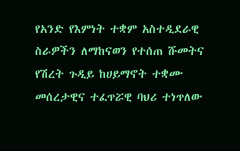የአንድ የእምነት ተቋም አስተዲደራዊ ስራዎችን ለማከናወን የተሰጠ ሹመትና የሽረት ጉዲይ ከሀይማኖት ተቋሙ መሰረታዊና ተፈጥሯዊ ባህሪ ተነጥለው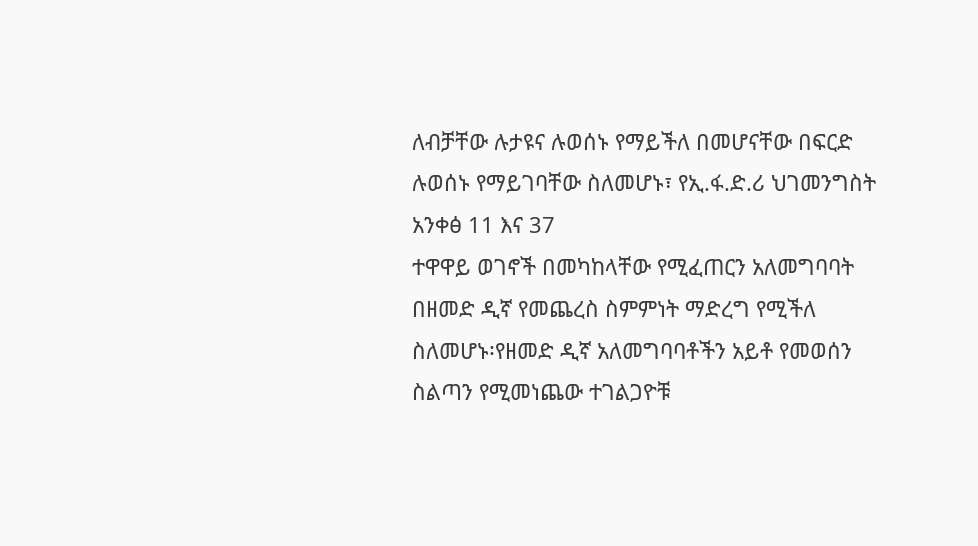ለብቻቸው ሉታዩና ሉወሰኑ የማይችለ በመሆናቸው በፍርድ ሉወሰኑ የማይገባቸው ስለመሆኑ፣ የኢ.ፋ.ድ.ሪ ህገመንግስት አንቀፅ 11 እና 37
ተዋዋይ ወገኖች በመካከላቸው የሚፈጠርን አለመግባባት በዘመድ ዲኛ የመጨረስ ስምምነት ማድረግ የሚችለ ስለመሆኑ፡የዘመድ ዲኛ አለመግባባቶችን አይቶ የመወሰን ስልጣን የሚመነጨው ተገልጋዮቹ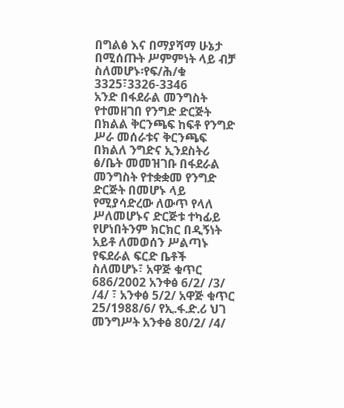በግልፅ እና በማያሻማ ሁኔታ በሚሰጡት ሥምምነት ላይ ብቻ ስለመሆኑ፡የፍ/ሕ/ቁ 3325፣3326-3346
አንድ በፋደራል መንግስት የተመዘገበ የንግድ ድርጅት በክልል ቅርንጫፍ ከፍቶ የንግድ ሥራ መሰራቱና ቅርንጫፍ በክልለ ንግድና ኢንደስትሪ ፅ/ቤት መመዝገቡ በፋደራል መንግስት የተቋቋመ የንግድ ድርጅት በመሆኑ ላይ የሚያሳድረው ለውጥ የላለ ሥለመሆኑና ድርጅቱ ተካፊይ የሆነበትንም ክርክር በዲኝነት አይቶ ለመወሰን ሥልጣኑ የፍደራል ፍርድ ቤቶች ስለመሆኑ፣ አዋጅ ቁጥር 686/2002 አንቀፅ 6/2/ /3/ /4/ ፣ አንቀፅ 5/2/ አዋጅ ቁጥር 25/1988/6/ የኢ.ፋ.ድ.ሪ ህገ መንግሥት አንቀፅ 80/2/ /4/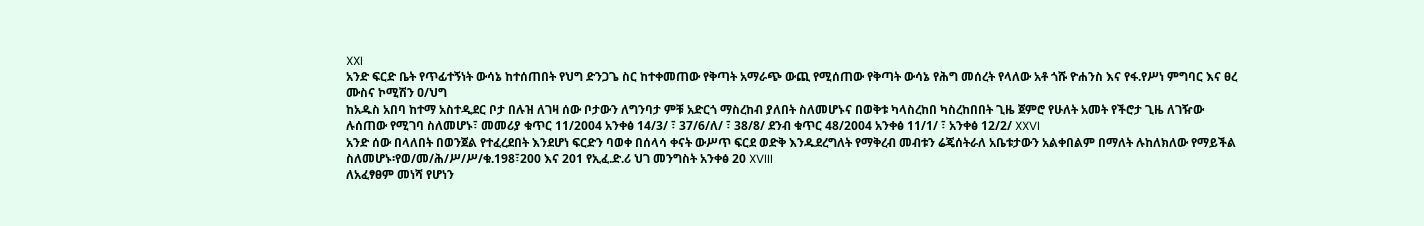XXI
አንድ ፍርድ ቤት የጥፊተኝነት ውሳኔ ከተሰጠበት የህግ ድንጋጌ ስር ከተቀመጠው የቅጣት አማራጭ ውጪ የሚሰጠው የቅጣት ውሳኔ የሕግ መሰረት የላለው አቶ ጎሹ ዮሐንስ እና የፋ.የሥነ ምግባር እና ፀረ ሙስና ኮሚሽን ዐ/ህግ
ከአዱስ አበባ ከተማ አስተዲደር ቦታ በሉዝ ለገዛ ሰው ቦታውን ለግንባታ ምቹ አድርጎ ማስረከብ ያለበት ስለመሆኑና በወቅቱ ካላስረከበ ካስረከበበት ጊዜ ጀምሮ የሁለት አመት የችሮታ ጊዜ ለገዥው ሉሰጠው የሚገባ ስለመሆኑ፣ መመሪያ ቁጥር 11/2004 አንቀፅ 14/3/ ፣ 37/6/ለ/ ፣ 38/8/ ደንብ ቁጥር 48/2004 አንቀፅ 11/1/ ፣ አንቀፅ 12/2/ XXVI
አንድ ሰው በላለበት በወንጀል የተፈረደበት እንደሆነ ፍርድን ባወቀ በሰላሳ ቀናት ውሥጥ ፍርደ ወድቅ እንዱደረግለት የማቅረብ መብቱን ሬጄሰትራለ አቤቱታውን አልቀበልም በማለት ሉከለክለው የማይችል ስለመሆኑ፡የወ/መ/ሕ/ሥ/ሥ/ቁ.198፣200 እና 201 የኢፈ.ድ.ሪ ህገ መንግስት አንቀፅ 20 XVIII
ለአፈፃፀም መነሻ የሆነን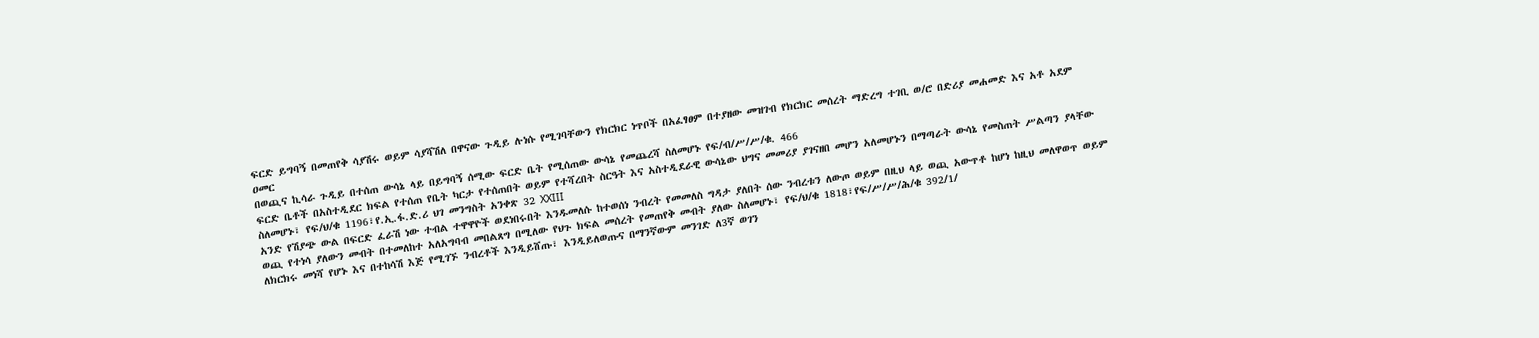ፍርድ ይግባኝ በመጠየቅ ሳያሽሩ ወይም ሳያሻሽለ በዋናው ጉዲይ ሉነሱ የሚገባቸውን የክርክር ነጥቦች በአፈፃፀም በተያዘው መዝገብ የክርክር መሰረት ማድረግ ተገቢ ወ/ሮ በድሪያ መሐመድ እና አቶ አደም ዐመር
በወጪና ኪሳራ ጉዲይ በተሰጠ ውሳኔ ላይ በይግባኝ ሰሚው ፍርድ ቤት የሚሰጠው ውሳኔ የመጨረሻ ስለመሆኑ የፍ/ብ/ሥ/ሥ/ቁ. 466
ፍርድ ቤቶች በአስተዲደር ክፍል የተሰጠ የቤት ካርታ የተሰጠበት ወይም የተሻረበት ስርዓት እና አስተዲደራዊ ውሳኔው ህግና መመሪያ ያገናዘበ መሆን አለመሆኑን በማጣራት ውሳኔ የመስጠት ሥልጣን ያላቸው ስለመሆኑ፣ የፍ/ህ/ቁ 1196፣የ.ኢ.ፋ.ድ.ሪ ህገ መንግስት አንቀጽ 32 XXIII
አንድ የሽያጭ ውል በፍርድ ፈራሽ ነው ተብል ተዋዋዮች ወደነበሩበት እንዱመለሱ ከተወሰነ ንብረት የመመለስ ግዳታ ያለበት ሰው ንብረቱን ለውጦ ወይም በዚህ ላይ ወጪ አውጥቶ ከሆነ ከዚህ መለዋወጥ ወይም ወጪ የተነሳ ያለውን መብት በተመለከተ አለአግባብ መበልጸግ በሚለው የህጉ ክፍል መሰረት የመጠየቅ መብት ያለው ስለመሆኑ፣ የፍ/ህ/ቁ 1818፣የፍ/ሥ/ሥ/ሕ/ቁ 392/1/
ለክርክሩ መነሻ የሆኑ እና በተከሳሽ እጅ የሚገኙ ንብረቶች እንዲይሸጡ፣ እንዲይለወጡና በማንኛውም መንገድ ለ3ኛ ወገን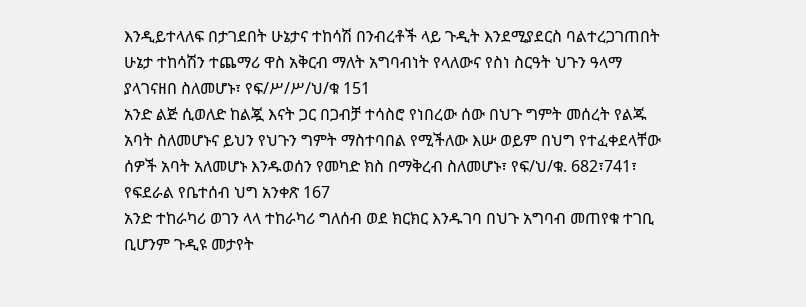እንዲይተላለፍ በታገደበት ሁኔታና ተከሳሽ በንብረቶች ላይ ጉዲት እንደሚያደርስ ባልተረጋገጠበት ሁኔታ ተከሳሽን ተጨማሪ ዋስ አቅርብ ማለት አግባብነት የላለውና የስነ ስርዓት ህጉን ዓላማ ያላገናዘበ ስለመሆኑ፣ የፍ/ሥ/ሥ/ህ/ቁ 151
አንድ ልጅ ሲወለድ ከልጇ እናት ጋር በጋብቻ ተሳስሮ የነበረው ሰው በህጉ ግምት መሰረት የልጁ አባት ስለመሆኑና ይህን የህጉን ግምት ማስተባበል የሚችለው እሡ ወይም በህግ የተፈቀደላቸው ሰዎች አባት አለመሆኑ እንዱወሰን የመካድ ክስ በማቅረብ ስለመሆኑ፣ የፍ/ህ/ቁ. 682፣741፣ የፍደራል የቤተሰብ ህግ አንቀጽ 167
አንድ ተከራካሪ ወገን ላላ ተከራካሪ ግለሰብ ወደ ክርክር እንዱገባ በህጉ አግባብ መጠየቁ ተገቢ ቢሆንም ጉዲዩ መታየት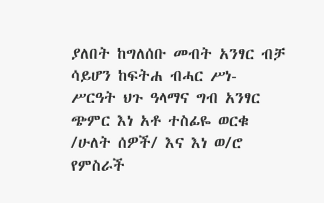ያለበት ከግለሰቡ መብት አንፃር ብቻ ሳይሆን ከፍትሐ ብሓር ሥነ- ሥርዓት ህጉ ዓላማና ግብ አንፃር ጭምር እነ አቶ ተስፊዬ ወርቁ /ሁለት ሰዎች/ እና እነ ወ/ሮ የምስራች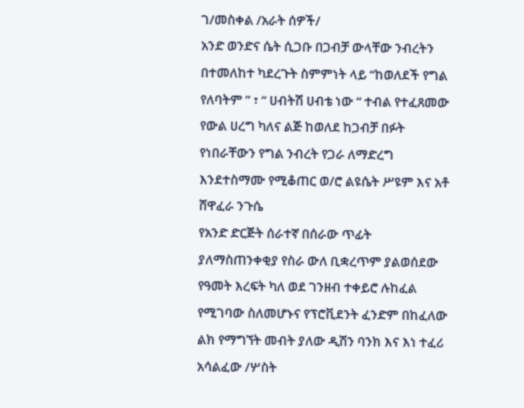ገ/መስቀል /አራት ሰዎች/
አንድ ወንድና ሴት ሲጋቡ በጋብቻ ውላቸው ንብረትን በተመለከተ ካደረጉት ስምምነት ላይ “ከወለደች የግል የለባትም ” ፣ “ ሀብትሽ ሀብቴ ነው “ ተብል የተፈጸመው የውል ሀረግ ካለና ልጅ ከወለደ ከጋብቻ በፉት የነበራቸውን የግል ንብረት የጋራ ለማድረግ እንደተስማሙ የሚቆጠር ወ/ሮ ልዩሴት ሥዩም እና አቶ ሸዋፈራ ንጉሴ
የአንድ ድርጅት ሰራተኛ በሰራው ጥፊት ያለማስጠንቀቂያ የስራ ውለ ቢቋረጥም ያልወሰደው የዓመት እረፍት ካለ ወደ ገንዘብ ተቀይሮ ሉከፈል የሚገባው ስለመሆኑና የፕሮቪደንት ፈንድም በከፈለው ልክ የማግኘት መብት ያለው ዲሽን ባንክ እና እነ ተፈሪ አሳልፈው /ሦስት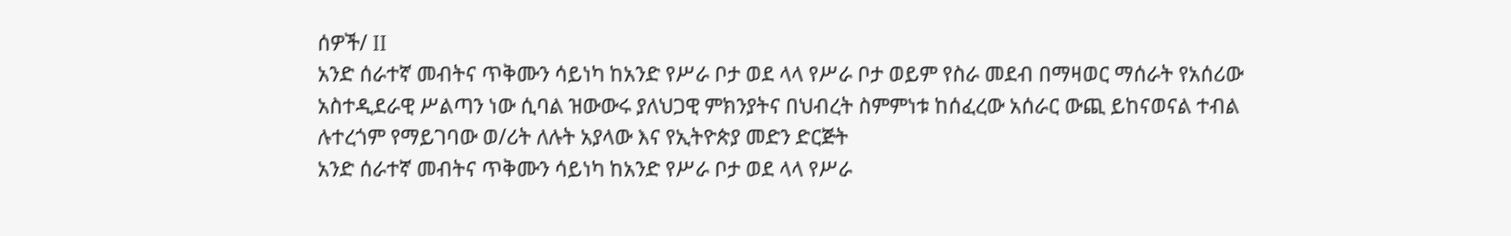ሰዎች/ II
አንድ ሰራተኛ መብትና ጥቅሙን ሳይነካ ከአንድ የሥራ ቦታ ወደ ላላ የሥራ ቦታ ወይም የስራ መደብ በማዛወር ማሰራት የአሰሪው አስተዲደራዊ ሥልጣን ነው ሲባል ዝውውሩ ያለህጋዊ ምክንያትና በህብረት ስምምነቱ ከሰፈረው አሰራር ውጪ ይከናወናል ተብል ሉተረጎም የማይገባው ወ/ሪት ለሉት አያላው እና የኢትዮጵያ መድን ድርጅት
አንድ ሰራተኛ መብትና ጥቅሙን ሳይነካ ከአንድ የሥራ ቦታ ወደ ላላ የሥራ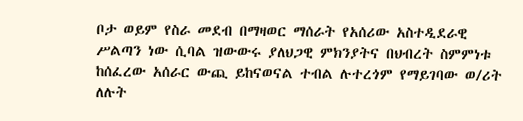ቦታ ወይም የስራ መደብ በማዛወር ማሰራት የአሰሪው አስተዲደራዊ ሥልጣን ነው ሲባል ዝውውሩ ያለህጋዊ ምክንያትና በህብረት ስምምነቱ ከሰፈረው አሰራር ውጪ ይከናወናል ተብል ሉተረጎም የማይገባው ወ/ሪት ለሉት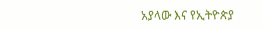አያላው እና የኢትዮጵያ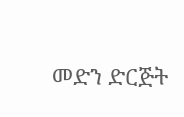መድን ድርጅት